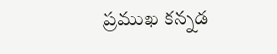ప్రముఖ కన్నడ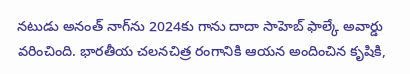నటుడు అనంత్‌ నాగ్‌ను 2024కు గాను దాదా సాహెబ్‌ ఫాల్కే అవార్డు వరించింది. భారతీయ చలనచిత్ర రంగానికి ఆయన అందించిన కృషికి,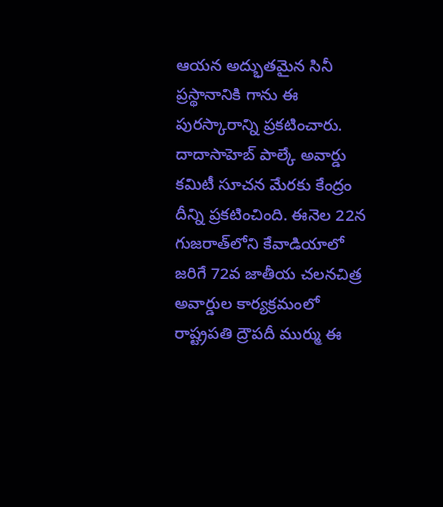ఆయన అద్భుతమైన సినీ ప్రస్థానానికి గాను ఈ పురస్కారాన్ని ప్రకటించారు. దాదాసాహెబ్‌ పాల్కే అవార్డు కమిటీ సూచన మేరకు కేంద్రం దీన్ని ప్రకటించింది. ఈనెల 22న గుజరాత్‌లోని కేవాడియాలో జరిగే 72వ జాతీయ చలనచిత్ర అవార్డుల కార్యక్రమంలో రాష్ట్రపతి ద్రౌపదీ ముర్ము ఈ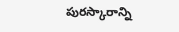పురస్కారాన్ని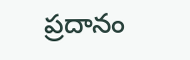ప్రదానం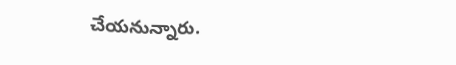చేయనున్నారు.